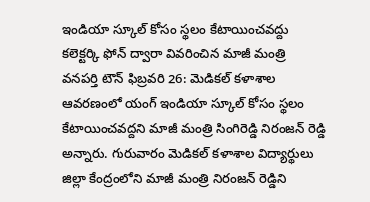ఇండియా స్కూల్ కోసం స్థలం కేటాయించవద్దు
కలెక్టర్కి ఫోన్ ద్వారా వివరించిన మాజీ మంత్రి
వనపర్తి టౌన్ ఫిబ్రవరి 26: మెడికల్ కళాశాల ఆవరణంలో యంగ్ ఇండియా స్కూల్ కోసం స్థలం కేటాయించవద్దని మాజీ మంత్రి సింగిరెడ్డి నిరంజన్ రెడ్డి అన్నారు. గురువారం మెడికల్ కళాశాల విద్యార్థులు జిల్లా కేంద్రంలోని మాజీ మంత్రి నిరంజన్ రెడ్డిని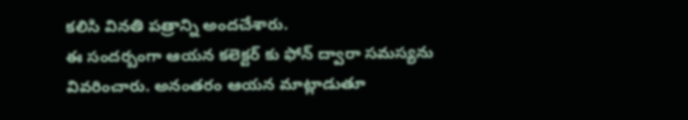కలిసి వినతి పత్రాన్ని అందచేశారు.
ఈ సందర్బంగా ఆయన కలెక్టర్ కు ఫోన్ ద్వారా సమస్యను వివరించారు. అనంతరం ఆయన మాట్లాడుతూ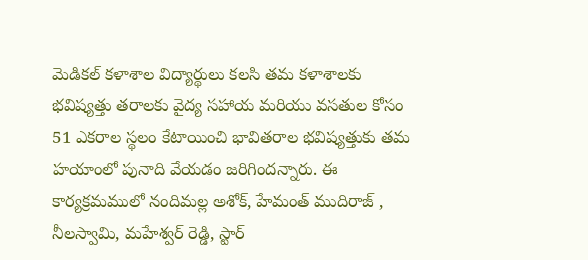మెడికల్ కళాశాల విద్యార్థులు కలసి తమ కళాశాలకు భవిష్యత్తు తరాలకు వైద్య సహాయ మరియు వసతుల కోసం 51 ఎకరాల స్థలం కేటాయించి భావితరాల భవిష్యత్తుకు తమ హయాంలో పునాది వేయడం జరిగిందన్నారు. ఈ కార్యక్రమములో నందిమల్ల అశోక్, హేమంత్ ముదిరాజ్ , నీలస్వామి, మహేశ్వర్ రెడ్డి, స్టార్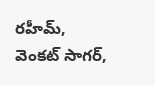రహీమ్, వెంకట్ సాగర్,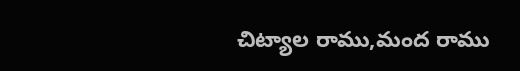చిట్యాల రాము,మంద రాము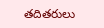తదితరులు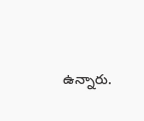ఉన్నారు.